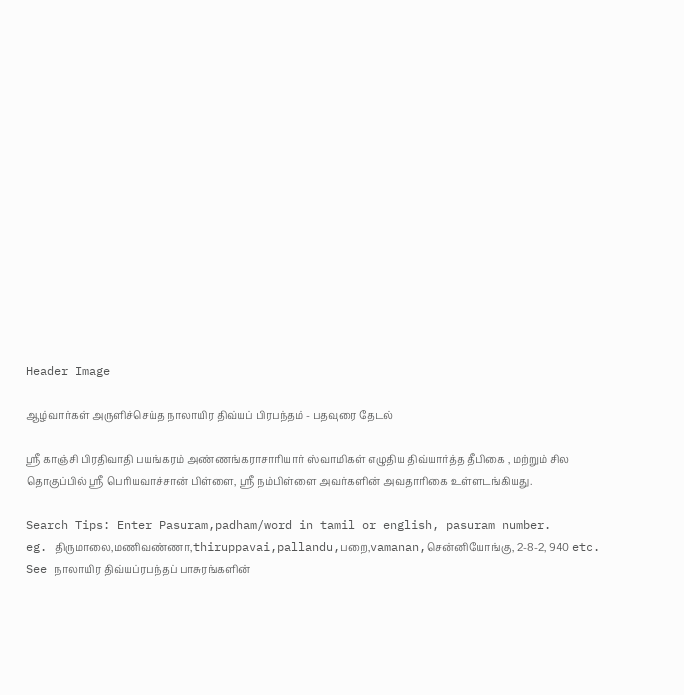Header Image

ஆழ்வார்கள் அருளிச்செய்த நாலாயிர திவ்யப் பிரபந்தம் - பதவுரை தேடல்

ஸ்ரீ காஞ்சி பிரதிவாதி பயங்கரம் அண்ணங்கராசாரியார் ஸ்வாமிகள் எழுதிய திவ்யார்த்த தீபிகை , மற்றும் சில தொகுப்பில் ஸ்ரீ பெரியவாச்சான் பிள்ளை, ஸ்ரீ நம்பிள்ளை அவர்களின் அவதாரிகை உள்ளடங்கியது.

Search Tips: Enter Pasuram,padham/word in tamil or english, pasuram number.
eg. திருமாலை,மணிவண்ணா,thiruppavai,pallandu,பறை,vamanan,சென்னியோங்கு, 2-8-2, 940 etc.
See நாலாயிர திவ்யப்ரபந்தப் பாசுரங்களின்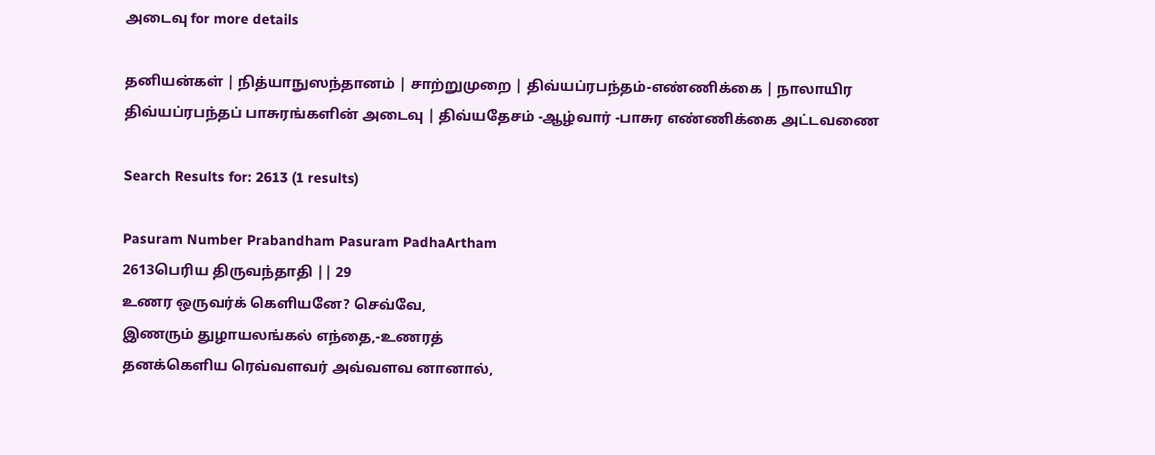அடைவு for more details

தனியன்கள் | நித்யாநுஸந்தானம் | சாற்றுமுறை | திவ்யப்ரபந்தம்-எண்ணிக்கை | நாலாயிர திவ்யப்ரபந்தப் பாசுரங்களின் அடைவு | திவ்யதேசம் -ஆழ்வார் -பாசுர எண்ணிக்கை அட்டவணை

Search Results for: 2613 (1 results)

Pasuram Number Prabandham Pasuram PadhaArtham
2613பெரிய திருவந்தாதி || 29
உணர ஒருவர்க் கெளியனே? செவ்வே,
இணரும் துழாயலங்கல் எந்தை,-உணரத்
தனக்கெளிய ரெவ்வளவர் அவ்வளவ னானால்,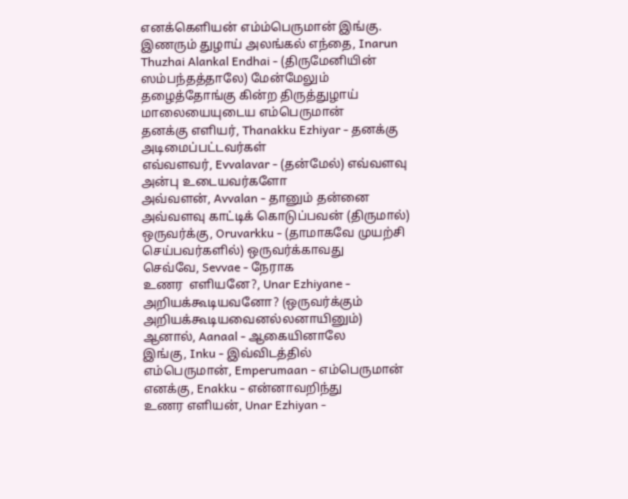எனக்கெளியன் எம்ம்பெருமான் இங்கு.
இணரும் துழாய் அலங்கல் எந்தை, Inarun Thuzhai Alankal Endhai - (திருமேனியின் ஸம்பந்தத்தாலே) மேன்மேலும் தழைத்தோங்கு கின்ற திருத்துழாய் மாலையையுடைய எம்பெருமான்
தனக்கு எளியர், Thanakku Ezhiyar - தனக்கு அடிமைப்பட்டவர்கள்
எவ்வளவர், Evvalavar - (தன்மேல்) எவ்வளவு அன்பு உடையவர்களோ
அவ்வளன், Avvalan - தானும் தன்னை அவ்வளவு காட்டிக் கொடுப்பவன் (திருமால்)
ஒருவர்க்கு, Oruvarkku - (தாமாகவே முயற்சி செய்பவர்களில்) ஒருவர்க்காவது
செவ்வே, Sevvae - நேராக
உணர  எளியனே?, Unar Ezhiyane - அறியக்கூடியவனோ? (ஒருவர்க்கும் அறியக்கூடியவைனல்லனாயினும்)
ஆனால், Aanaal - ஆகையினாலே
இங்கு, Inku - இவ்விடத்தில்
எம்பெருமான், Emperumaan - எம்பெருமான்
எனக்கு, Enakku - என்னாவறிந்து
உணர எளியன், Unar Ezhiyan -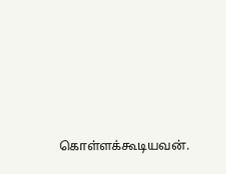கொள்ளக்கூடியவன்.